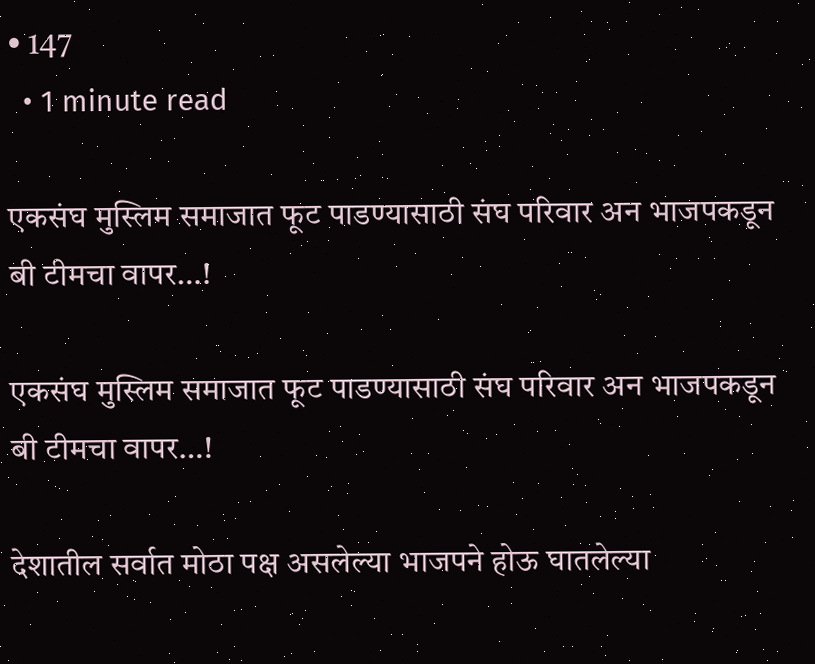• 147
  • 1 minute read

एकसंघ मुस्लिम समाजात फूट पाडण्यासाठी संघ परिवार अन भाजपकडून बी टीमचा वापर…!

एकसंघ मुस्लिम समाजात फूट पाडण्यासाठी संघ परिवार अन भाजपकडून बी टीमचा वापर…!

देशातील सर्वात मोठा पक्ष असलेल्या भाजपने होऊ घातलेल्या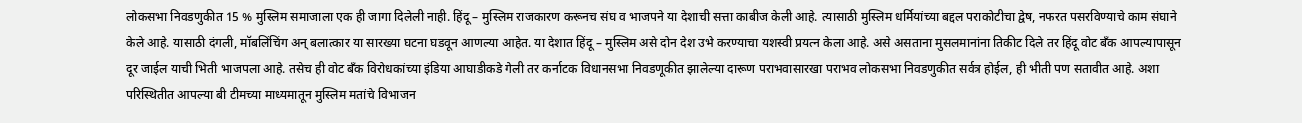लोकसभा निवडणुकीत 15 % मुस्लिम समाजाला एक ही जागा दिलेली नाही. हिंदू – मुस्लिम राजकारण करूनच संघ व भाजपने या देशाची सत्ता काबीज केली आहे. त्यासाठी मुस्लिम धर्मियांच्या बद्दल पराकोटीचा द्वेष, नफरत पसरविण्याचे काम संघाने केले आहे. यासाठी दंगली, मॉबलिंचिंग अन् बलात्कार या सारख्या घटना घडवून आणल्या आहेत. या देशात हिंदू – मुस्लिम असे दोन देश उभे करण्याचा यशस्वी प्रयत्न केला आहे. असे असताना मुसलमानांना तिकीट दिले तर हिंदू वोट बँक आपल्यापासून दूर जाईल याची भिती भाजपला आहे. तसेच ही वोट बँक विरोधकांच्या इंडिया आघाडीकडे गेली तर कर्नाटक विधानसभा निवडणूकीत झालेल्या दारूण पराभवासारखा पराभव लोकसभा निवडणुकीत सर्वत्र होईल, ही भीती पण सतावीत आहे. अशा परिस्थितीत आपल्या बी टीमच्या माध्यमातून मुस्लिम मतांचे विभाजन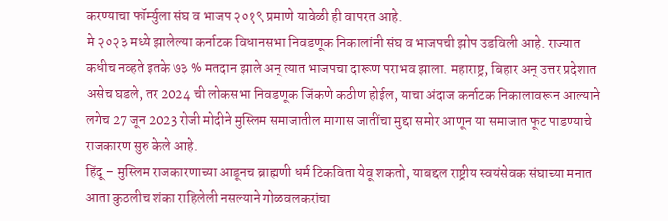करण्याचा फॉर्म्युला संघ व भाजप २०१९ प्रमाणे यावेळी ही वापरत आहे.
मे २०२३ मध्ये झालेल्या कर्नाटक विधानसभा निवडणूक निकालांनी संघ व भाजपची झोप उडविली आहे. राज्यात कधीच नव्हते इतके ७३ % मतदान झाले अन् त्यात भाजपचा दारूण पराभव झाला. महाराष्ट्र, बिहार अन् उत्तर प्रदेशात असेच घडले, तर 2024 ची लोकसभा निवडणूक जिंकणे कठीण होईल, याचा अंदाज कर्नाटक निकालावरून आल्याने लगेच 27 जून 2023 रोजी मोदीने मुस्लिम समाजातील मागास जातींचा मुद्दा समोर आणून या समाजात फूट पाडण्याचे राजकारण सुरु केले आहे.
हिंदू – मुस्लिम राजकारणाच्या आडूनच ब्राह्मणी धर्म टिकविता येवू शकतो, याबद्दल राष्ट्रीय स्वयंसेवक संघाच्या मनात आता कुठलीच शंका राहिलेली नसल्याने गोळवलकरांचा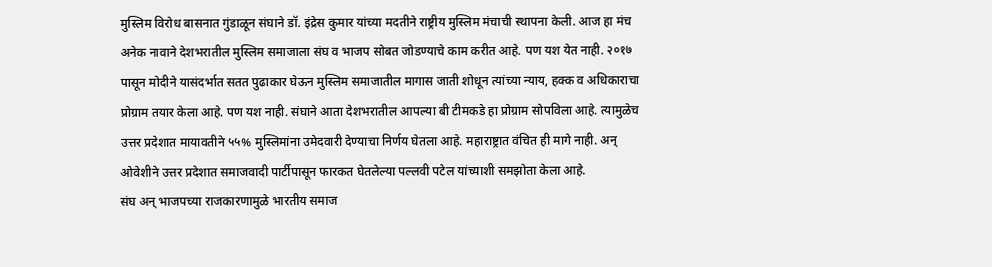मुस्लिम विरोध बासनात गुंडाळून संघाने डॉ. इंद्रेस कुमार यांच्या मदतीने राष्ट्रीय मुस्लिम मंचाची स्थापना केली. आज हा मंच अनेक नावाने देशभरातील मुस्लिम समाजाला संघ व भाजप सोबत जोडण्याचे काम करीत आहे. पण यश येत नाही. २०१७ पासून मोदीने यासंदर्भात सतत पुढाकार घेऊन मुस्लिम समाजातील मागास जाती शोधून त्यांच्या न्याय, हक्क व अधिकाराचा प्रोग्राम तयार केला आहे. पण यश नाही. संघाने आता देशभरातील आपल्या बी टीमकडे हा प्रोग्राम सोपविला आहे. त्यामुळेच उत्तर प्रदेशात मायावतीने ५५% मुस्लिमांना उमेदवारी देण्याचा निर्णय घेतला आहे. महाराष्ट्रात वंचित ही मागे नाही. अन् ओवेशीने उत्तर प्रदेशात समाजवादी पार्टीपासून फारकत घेतलेल्या पल्लवी पटेल यांच्याशी समझोता केला आहे.
संघ अन् भाजपच्या राजकारणामुळे भारतीय समाज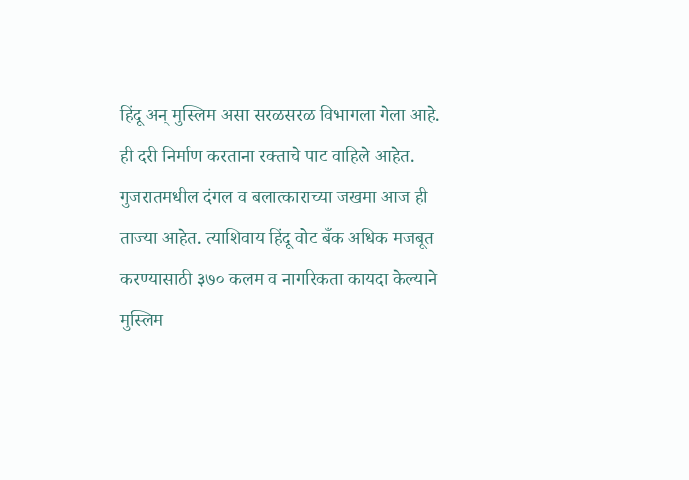हिंदू अन् मुस्लिम असा सरळसरळ विभागला गेला आहे. ही दरी निर्माण करताना रक्ताचे पाट वाहिले आहेत. गुजरातमधील दंगल व बलात्काराच्या जखमा आज ही ताज्या आहेत. त्याशिवाय हिंदू वोट बँक अधिक मजबूत करण्यासाठी ३७० कलम व नागरिकता कायदा केल्याने मुस्लिम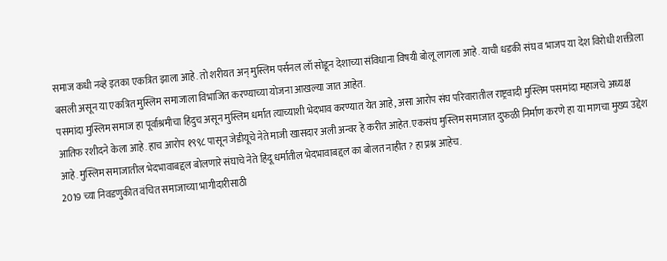समाज कधी नव्हे इतका एकत्रित झाला आहे. तो शरीयत अन् मुस्लिम पर्सनल लॉ सोडून देशाच्या संविधाना विषयी बोलू लागला आहे. याची धडकी संघ व भाजप या देश विरोधी शक्तीला बसली असून या एकत्रित मुस्लिम समाजाला विभाजित करण्याच्या योजना आखल्या जात आहेत.
पसमांदा मुस्लिम समाज हा पूर्वाश्रमीचा हिंदुच असून मुस्लिम धर्मात त्याच्याशी भेदभाव करण्यात येत आहे, असा आरोप संघ परिवारातील राष्ट्रवादी मुस्लिम पसमांदा महाजचे अध्यक्ष आतिफ रशीदने केला आहे. हाच आरोप १९९८ पासून जेडीयूचे नेते माजी खासदार अली अन्वर हे करीत आहेत. एकसंघ मुस्लिम समाजात दुफळी निर्माण करणे हा या मागचा मुख्य उद्देश आहे. मुस्लिम समाजातील भेदभावाबद्दल बोलणारे संघाचे नेते हिंदू धर्मातील भेदभावाबद्दल का बोलत नाहीत ? हा प्रश्न आहेच.
2019 च्या निवडणुकीत वंचित समाजाच्या भागीदारीसाठी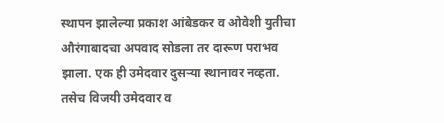स्थापन झालेल्या प्रकाश आंबेडकर व ओवेशी युतीचा औरंगाबादचा अपवाद सोडला तर दारूण पराभव झाला. एक ही उमेदवार दुसऱ्या स्थानावर नव्हता. तसेच विजयी उमेदवार व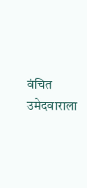वंचित उमेदवाराला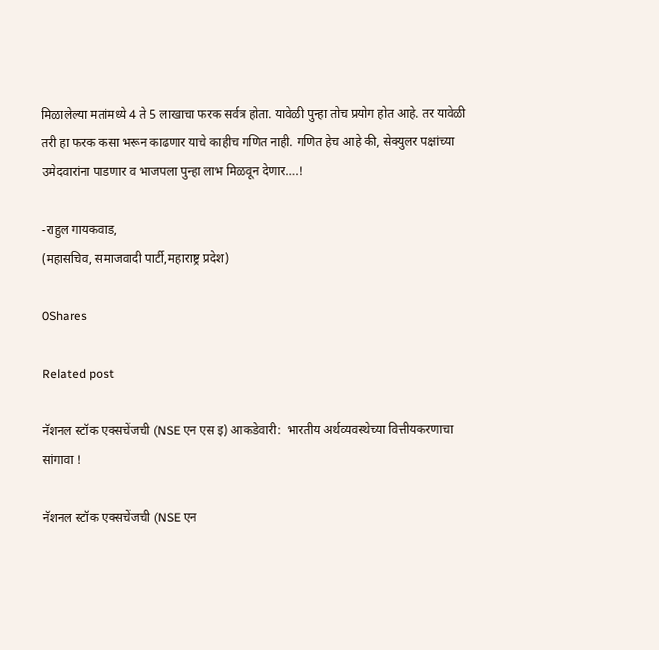मिळालेल्या मतांमध्ये 4 ते 5 लाखाचा फरक सर्वत्र होता. यावेळी पुन्हा तोच प्रयोग होत आहे. तर यावेळी तरी हा फरक कसा भरून काढणार याचे काहीच गणित नाही. गणित हेच आहे की, सेक्युलर पक्षांच्या उमेदवारांना पाडणार व भाजपला पुन्हा लाभ मिळवून देणार….!

-राहुल गायकवाड,
(महासचिव, समाजवादी पार्टी,महाराष्ट्र प्रदेश)

0Shares

Related post

नॅशनल स्टॉक एक्सचेंजची (NSE एन एस इ) आकडेवारी:  भारतीय अर्थव्यवस्थेच्या वित्तीयकरणाचा सांगावा !

नॅशनल स्टॉक एक्सचेंजची (NSE एन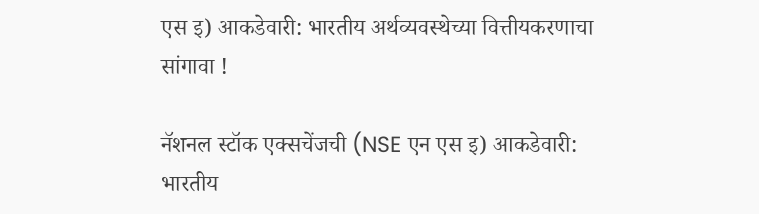एस इ) आकडेवारी: भारतीय अर्थव्यवस्थेच्या वित्तीयकरणाचा सांगावा !

नॅशनल स्टॉक एक्सचेंजची (NSE एन एस इ) आकडेवारी: भारतीय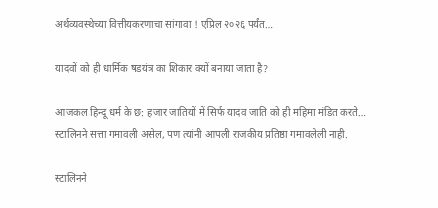अर्थव्यवस्थेच्या वित्तीयकरणाचा सांगावा ! एप्रिल २०२६ पर्यंत…

यादवों को ही धार्मिक षडयंत्र का शिकार क्यों बनाया जाता है?

आजकल हिन्दू धर्म के छ: हजार जातियों में सिर्फ यादव जाति को ही महिमा मंडित करते…
स्टालिनने सत्ता गमावली असेल, पण त्यांनी आपली राजकीय प्रतिष्ठा गमावलेली नाही.

स्टालिनने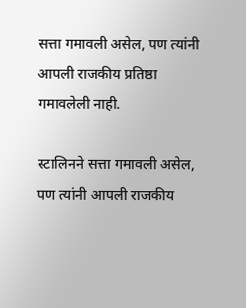सत्ता गमावली असेल, पण त्यांनी आपली राजकीय प्रतिष्ठा गमावलेली नाही.

स्टालिनने सत्ता गमावली असेल, पण त्यांनी आपली राजकीय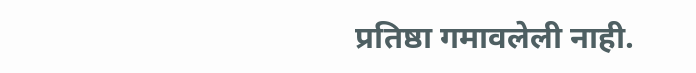प्रतिष्ठा गमावलेली नाही.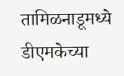तामिळनाडूमध्ये डीएमकेच्या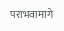पराभवामागे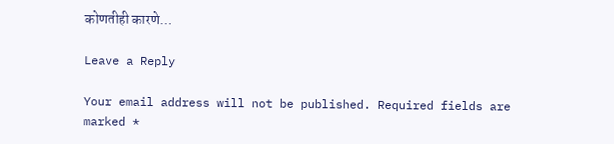कोणतीही कारणे…

Leave a Reply

Your email address will not be published. Required fields are marked *